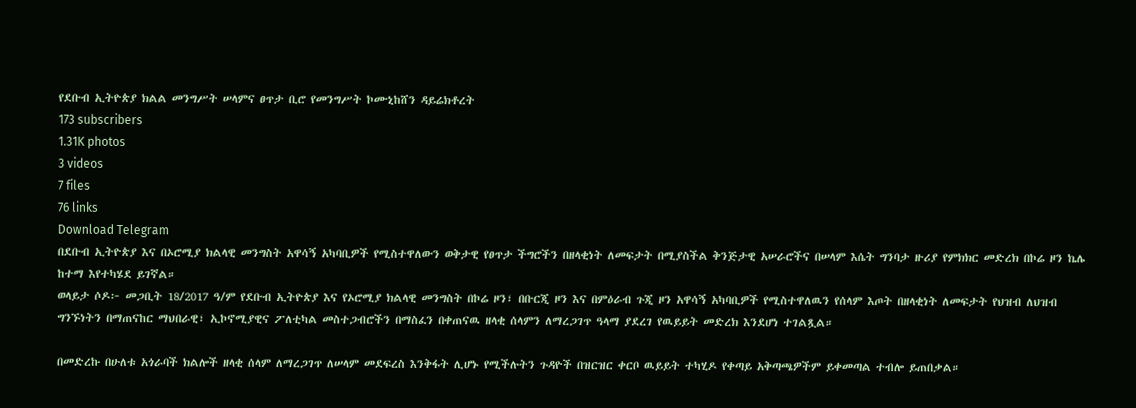የደቡብ ኢትዮጵያ ክልል መንግሥት ሠላምና ፀጥታ ቢሮ የመንግሥት ኮሙኒከሸን ዳይሬክቶረት
173 subscribers
1.31K photos
3 videos
7 files
76 links
Download Telegram
በደቡብ ኢትዮጵያ እና በኦሮሚያ ክልላዊ መንግስት አዋሳኝ አካባቢዎች የሚስተዋለውን ወቅታዊ የፀጥታ ችግሮችን በዘላቂነት ለመፍታት በሚያስችል ቅንጅታዊ አሠራሮችና በሠላም እሴት ግንባታ ዙሪያ የምክክር መድረክ በኮሬ ዞን ኬሌ ከተማ እየተካሄደ ይገኛል።
ወላይታ ሶዶ፦ መጋቢት 18/2017 ዓ/ም የደቡብ ኢትዮጵያ እና የኦሮሚያ ክልላዊ መንግስት በኮሬ ዞን፣ በቡርጂ ዞን እና በምዕራብ ጉጂ ዞን አዋሳኝ አካባቢዎች የሚስተዋለዉን የሰላም እጦት በዘላቂነት ለመፍታት የህዝብ ለህዝብ ግንኙነትን በማጠናከር ማህበራዊ፣ ኢኮኖሚያዊና ፖለቲካል መስተጋብሮችን በማስፈን በቀጠናዉ ዘላቂ ሰላምን ለማረጋገጥ ዓላማ ያደረገ የዉይይት መድረክ እንደሆነ ተገልጿል።

በመድረኩ በሁለቱ አጎራባች ክልሎች ዘላቂ ሰላም ለማረጋገጥ ለሠላም መደፍረስ እንቅፋት ሊሆኑ የሚችሉትን ጉዳዮች በዝርዝር ቀርቦ ዉይይት ተካሂዶ የቀጣይ አቅጣጫዎችም ይቀመጣል ተብሎ ይጠበቃል።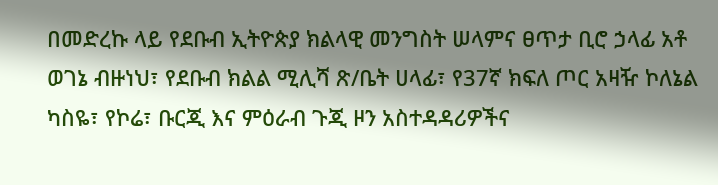በመድረኩ ላይ የደቡብ ኢትዮጵያ ክልላዊ መንግስት ሠላምና ፀጥታ ቢሮ ኃላፊ አቶ ወገኔ ብዙነህ፣ የደቡብ ክልል ሚሊሻ ጽ/ቤት ሀላፊ፣ የ37ኛ ክፍለ ጦር አዛዥ ኮለኔል ካስዬ፣ የኮሬ፣ ቡርጂ እና ምዕራብ ጉጂ ዞን አስተዳዳሪዎችና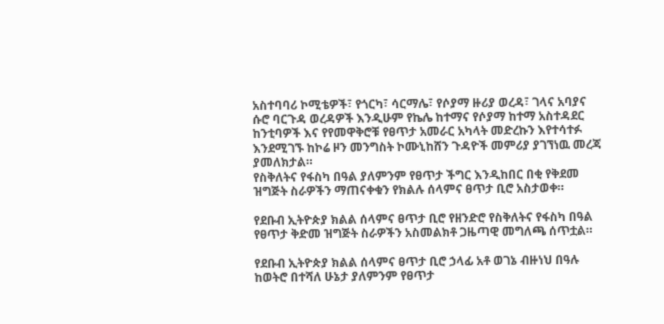አስተባባሪ ኮሚቴዎች፣ የጎርካ፣ ሳርማሌ፣ የሶያማ ዙሪያ ወረዳ፣ ገላና አባያና ሱሮ ባርጉዳ ወረዳዎች እንዲሁም የኬሌ ከተማና የሶያማ ከተማ አስተዳደር ከንቲባዎች እና የየመዋቅሮቹ የፀጥታ አመራር አካላት መድረኩን እየተሳተፉ እንደሚገኙ ከኮሬ ዞን መንግስት ኮሙኒከሸን ጉዳዮች መምሪያ ያገኘነዉ መረጃ ያመለክታል።
የስቅለትና የፋስካ በዓል ያለምንም የፀጥታ ችግር እንዲከበር በቂ የቅደመ ዝግጅት ስራዎችን ማጠናቀቁን የክልሉ ሰላምና ፀጥታ ቢሮ አስታወቀ።

የደቡብ ኢትዮጵያ ክልል ሰላምና ፀጥታ ቢሮ የዘንድሮ የስቅለትና የፋስካ በዓል የፀጥታ ቅድመ ዝግጅት ስራዎችን አስመልክቶ ጋዜጣዊ መግለጫ ሰጥቷል።

የደቡብ ኢትዮጵያ ክልል ሰላምና ፀጥታ ቢሮ ኃላፊ አቶ ወገኔ ብዙነህ በዓሉ ከወትሮ በተሻለ ሁኔታ ያለምንም የፀጥታ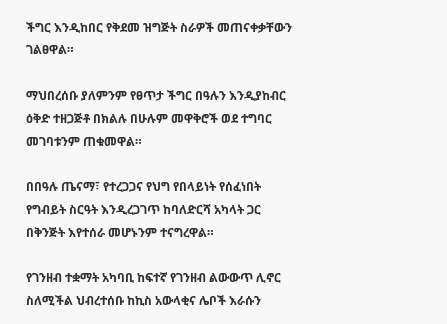ችግር እንዲከበር የቅደመ ዝግጅት ስራዎች መጠናቀቃቸውን ገልፀዋል።

ማህበረሰቡ ያለምንም የፀጥታ ችግር በዓሉን እንዲያከብር ዕቅድ ተዘጋጅቶ በክልሉ በሁሉም መዋቅሮች ወደ ተግባር መገባቱንም ጠቁመዋል።

በበዓሉ ጤናማ፣ የተረጋጋና የህግ የበላይነት የሰፈነበት የግብይት ስርዓት እንዲረጋገጥ ከባለድርሻ አካላት ጋር በቅንጅት እየተሰራ መሆኑንም ተናግረዋል።

የገንዘብ ተቋማት አካባቢ ከፍተኛ የገንዘብ ልውውጥ ሊኖር ስለሚችል ህብረተሰቡ ከኪስ አውላቂና ሌቦች እራሱን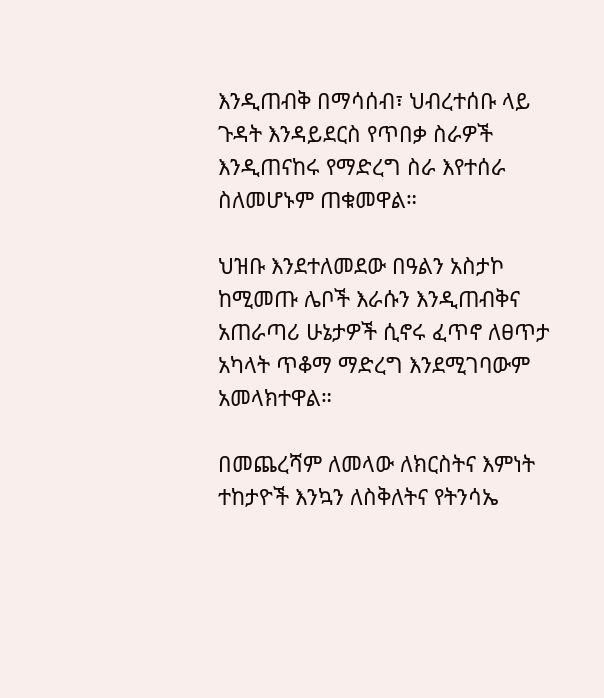እንዲጠብቅ በማሳሰብ፣ ህብረተሰቡ ላይ ጉዳት እንዳይደርስ የጥበቃ ስራዎች እንዲጠናከሩ የማድረግ ስራ እየተሰራ ስለመሆኑም ጠቁመዋል።

ህዝቡ እንደተለመደው በዓልን አስታኮ ከሚመጡ ሌቦች እራሱን እንዲጠብቅና አጠራጣሪ ሁኔታዎች ሲኖሩ ፈጥኖ ለፀጥታ አካላት ጥቆማ ማድረግ እንደሚገባውም አመላክተዋል።

በመጨረሻም ለመላው ለክርስትና እምነት ተከታዮች እንኳን ለስቅለትና የትንሳኤ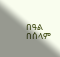በዓል በሰላም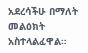አደረሳችሁ በማለት መልዕክት አስተላልፈዋል።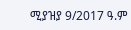ሚያዝያ 9/2017 ዓ.ም